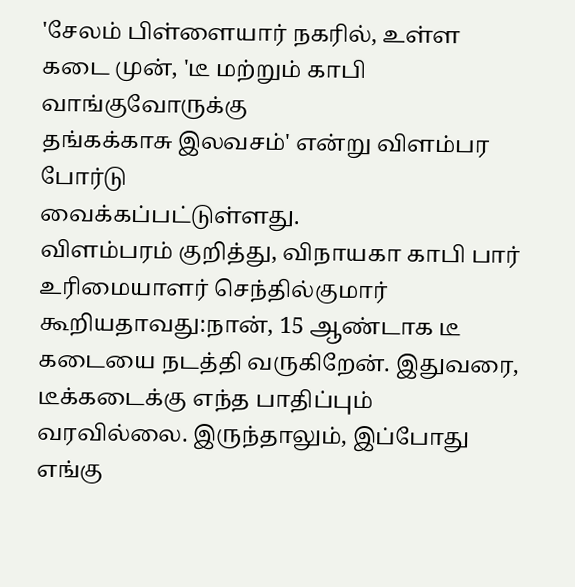'சேலம் பிள்ளையார் நகரில், உள்ள கடை முன், 'டீ மற்றும் காபி வாங்குவோருக்கு
தங்கக்காசு இலவசம்' என்று விளம்பர போர்டு
வைக்கப்பட்டுள்ளது.
விளம்பரம் குறித்து, விநாயகா காபி பார் உரிமையாளர் செந்தில்குமார் கூறியதாவது:நான், 15 ஆண்டாக டீ கடையை நடத்தி வருகிறேன். இதுவரை, டீக்கடைக்கு எந்த பாதிப்பும் வரவில்லை. இருந்தாலும், இப்போது எங்கு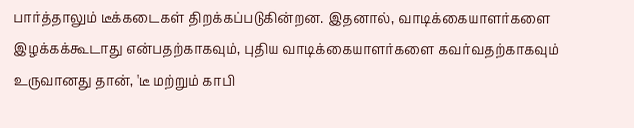பார்த்தாலும் டீக்கடைகள் திறக்கப்படுகின்றன. இதனால், வாடிக்கையாளர்களை இழக்கக்கூடாது என்பதற்காகவும், புதிய வாடிக்கையாளர்களை கவர்வதற்காகவும் உருவானது தான், 'டீ மற்றும் காபி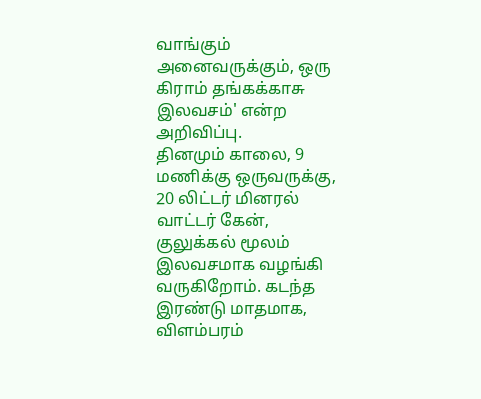வாங்கும் அனைவருக்கும், ஒரு கிராம் தங்கக்காசு இலவசம்' என்ற அறிவிப்பு.
தினமும் காலை, 9 மணிக்கு ஒருவருக்கு, 20 லிட்டர் மினரல் வாட்டர் கேன், குலுக்கல் மூலம் இலவசமாக வழங்கி வருகிறோம். கடந்த இரண்டு மாதமாக, விளம்பரம்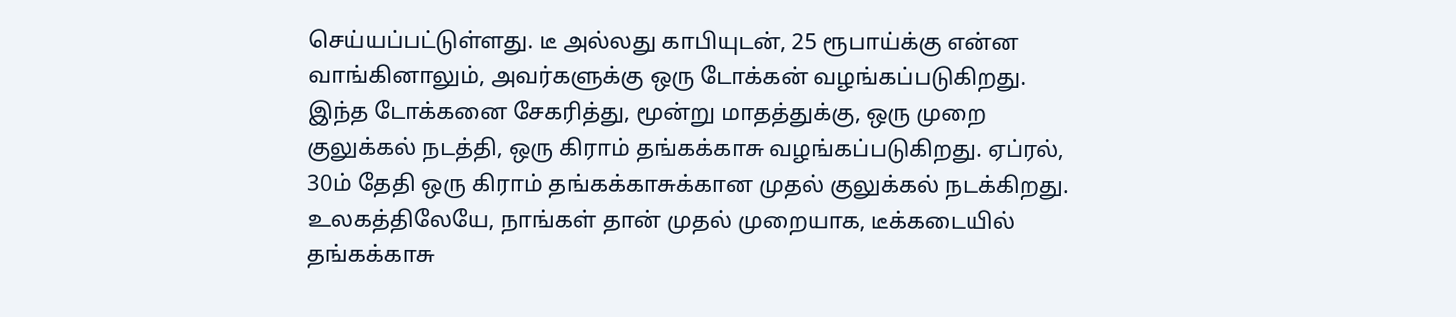செய்யப்பட்டுள்ளது. டீ அல்லது காபியுடன், 25 ரூபாய்க்கு என்ன வாங்கினாலும், அவர்களுக்கு ஒரு டோக்கன் வழங்கப்படுகிறது. இந்த டோக்கனை சேகரித்து, மூன்று மாதத்துக்கு, ஒரு முறை குலுக்கல் நடத்தி, ஒரு கிராம் தங்கக்காசு வழங்கப்படுகிறது. ஏப்ரல், 30ம் தேதி ஒரு கிராம் தங்கக்காசுக்கான முதல் குலுக்கல் நடக்கிறது. உலகத்திலேயே, நாங்கள் தான் முதல் முறையாக, டீக்கடையில் தங்கக்காசு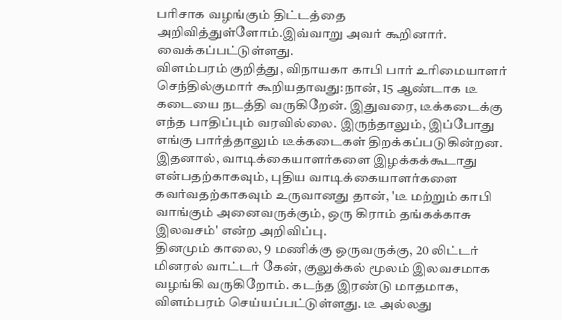பரிசாக வழங்கும் திட்டத்தை அறிவித்துள்ளோம்.இவ்வாறு அவர் கூறினார்.
வைக்கப்பட்டுள்ளது.
விளம்பரம் குறித்து, விநாயகா காபி பார் உரிமையாளர் செந்தில்குமார் கூறியதாவது:நான், 15 ஆண்டாக டீ கடையை நடத்தி வருகிறேன். இதுவரை, டீக்கடைக்கு எந்த பாதிப்பும் வரவில்லை. இருந்தாலும், இப்போது எங்கு பார்த்தாலும் டீக்கடைகள் திறக்கப்படுகின்றன. இதனால், வாடிக்கையாளர்களை இழக்கக்கூடாது என்பதற்காகவும், புதிய வாடிக்கையாளர்களை கவர்வதற்காகவும் உருவானது தான், 'டீ மற்றும் காபி வாங்கும் அனைவருக்கும், ஒரு கிராம் தங்கக்காசு இலவசம்' என்ற அறிவிப்பு.
தினமும் காலை, 9 மணிக்கு ஒருவருக்கு, 20 லிட்டர் மினரல் வாட்டர் கேன், குலுக்கல் மூலம் இலவசமாக வழங்கி வருகிறோம். கடந்த இரண்டு மாதமாக, விளம்பரம் செய்யப்பட்டுள்ளது. டீ அல்லது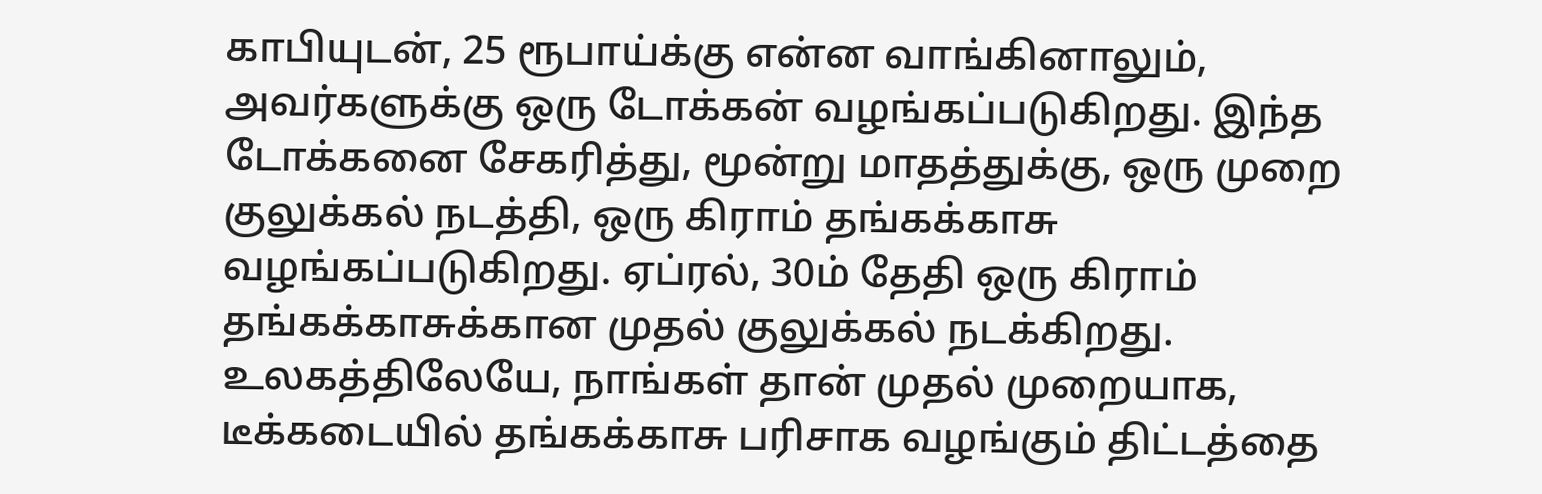காபியுடன், 25 ரூபாய்க்கு என்ன வாங்கினாலும், அவர்களுக்கு ஒரு டோக்கன் வழங்கப்படுகிறது. இந்த டோக்கனை சேகரித்து, மூன்று மாதத்துக்கு, ஒரு முறை குலுக்கல் நடத்தி, ஒரு கிராம் தங்கக்காசு வழங்கப்படுகிறது. ஏப்ரல், 30ம் தேதி ஒரு கிராம் தங்கக்காசுக்கான முதல் குலுக்கல் நடக்கிறது. உலகத்திலேயே, நாங்கள் தான் முதல் முறையாக, டீக்கடையில் தங்கக்காசு பரிசாக வழங்கும் திட்டத்தை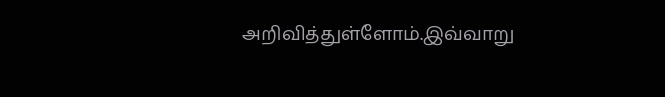அறிவித்துள்ளோம்.இவ்வாறு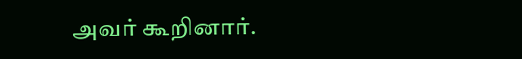அவர் கூறினார்.